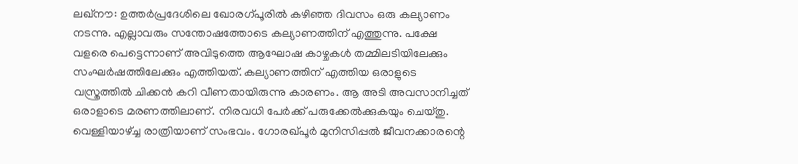ലഖ്നൗ: ഉത്തർപ്രദേശിലെ ഖോരഗ്പൂരിൽ കഴിഞ്ഞ ദിവസം ഒരു കല്യാണം നടന്നു. എല്ലാവരും സന്തോഷത്തോടെ കല്യാണത്തിന് എത്തുന്നു. പക്ഷേ വളരെ പെട്ടെന്നാണ് അവിടുത്തെ ആഘോഷ കാഴ്ചകൾ തമ്മിലടിയിലേക്കും സംഘർഷത്തിലേക്കും എത്തിയത്. കല്യാണത്തിന് എത്തിയ ഒരാളുടെ വസ്ത്രത്തിൽ ചിക്കൻ കറി വീണതായിരുന്നു കാരണം. ആ അടി അവസാനിച്ചത് ഒരാളാടെ മരണത്തിലാണ്. നിരവധി പേർക്ക് പരുക്കേൽക്കുകയും ചെയ്തു.
വെള്ളിയാഴ്ച്ച രാത്രിയാണ് സംഭവം. ഗോരഖ്പൂർ മുനിസിപ്പൽ ജീവനക്കാരന്റെ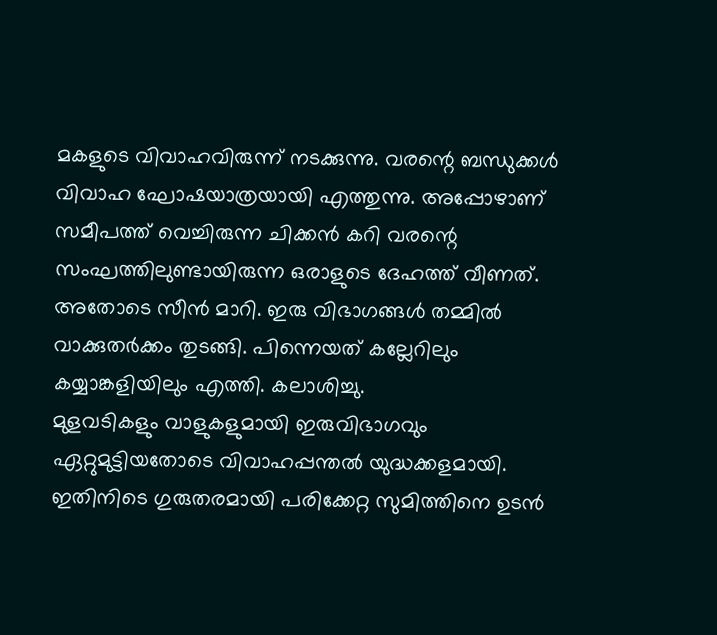മകളുടെ വിവാഹവിരുന്ന് നടക്കുന്നു. വരന്റെ ബന്ധുക്കൾ വിവാഹ ഘോഷയാത്രയായി എത്തുന്നു. അപ്പോഴാണ് സമീപത്ത് വെച്ചിരുന്ന ചിക്കൻ കറി വരന്റെ സംഘത്തിലുണ്ടായിരുന്ന ഒരാളുടെ ദേഹത്ത് വീണത്. അതോടെ സീൻ മാറി. ഇരു വിഭാഗങ്ങൾ തമ്മിൽ വാക്കുതർക്കം തുടങ്ങി. പിന്നെയത് കല്ലേറിലും കയ്യാങ്കളിയിലും എത്തി. കലാശിച്ചു.
മുളവടികളും വാളുകളുമായി ഇരുവിഭാഗവും ഏറ്റുമുട്ടിയതോടെ വിവാഹപ്പന്തൽ യുദ്ധക്കളമായി. ഇതിനിടെ ഗുരുതരമായി പരിക്കേറ്റ സുമിത്തിനെ ഉടൻ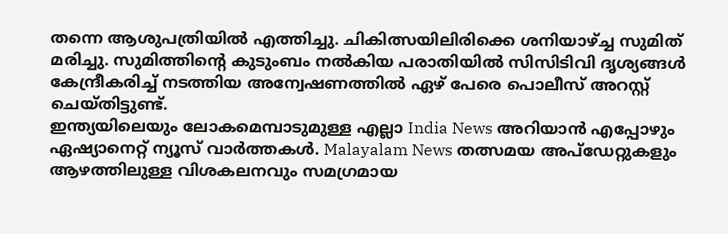തന്നെ ആശുപത്രിയിൽ എത്തിച്ചു. ചികിത്സയിലിരിക്കെ ശനിയാഴ്ച്ച സുമിത് മരിച്ചു. സുമിത്തിൻ്റെ കുടുംബം നൽകിയ പരാതിയിൽ സിസിടിവി ദൃശ്യങ്ങൾ കേന്ദ്രീകരിച്ച് നടത്തിയ അന്വേഷണത്തിൽ ഏഴ് പേരെ പൊലീസ് അറസ്റ്റ് ചെയ്തിട്ടുണ്ട്.
ഇന്ത്യയിലെയും ലോകമെമ്പാടുമുള്ള എല്ലാ India News അറിയാൻ എപ്പോഴും ഏഷ്യാനെറ്റ് ന്യൂസ് വാർത്തകൾ. Malayalam News തത്സമയ അപ്ഡേറ്റുകളും ആഴത്തിലുള്ള വിശകലനവും സമഗ്രമായ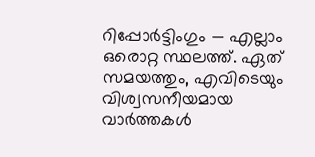റിപ്പോർട്ടിംഗും — എല്ലാം ഒരൊറ്റ സ്ഥലത്ത്. ഏത് സമയത്തും, എവിടെയും വിശ്വസനീയമായ വാർത്തകൾ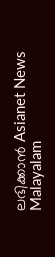ലഭിക്കാൻ Asianet News Malayalam